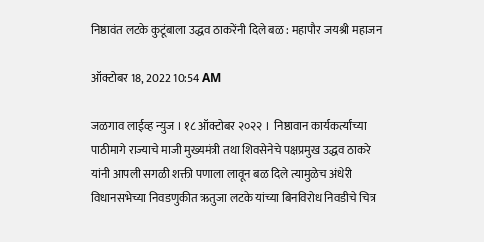निष्ठावंत लटके कुटूंबाला उद्धव ठाकरेंनी दिले बळ : महापौर जयश्री महाजन

ऑक्टोबर 18, 2022 10:54 AM

जळगाव लाईव्ह न्युज । १८ ऑक्टोबर २०२२ ।  निष्ठावान कार्यकर्त्यांच्या पाठीमागे राज्याचे माजी मुख्यमंत्री तथा शिवसेनेचे पक्षप्रमुख उद्धव ठाकरे यांनी आपली सगळी शक्ती पणाला लावून बळ दिले त्यामुळेच अंधेरी विधानसभेच्या निवडणुकीत ऋतुजा लटके यांच्या बिनविरोध निवडीचे चित्र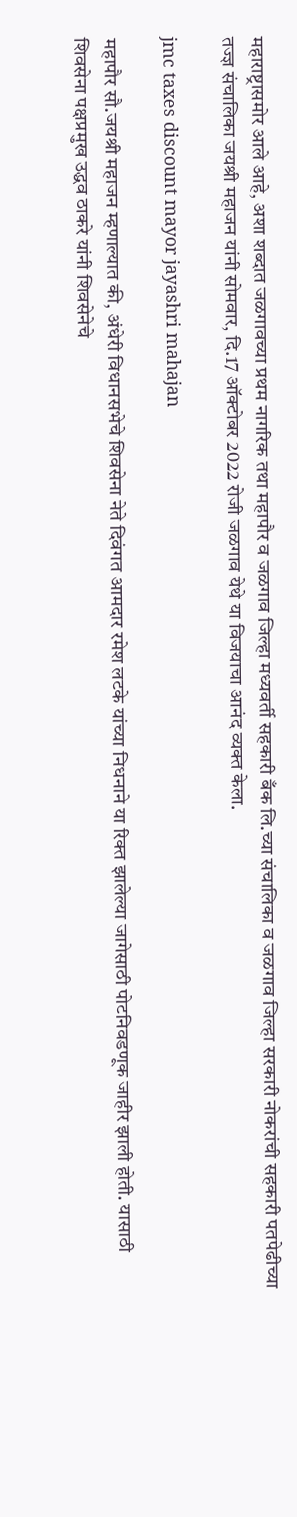महाराष्ट्रासमोर आले आहे, अशा शब्दात जळगावच्या प्रथम नागरिक तथा महापौर व जळगाव जिल्हा मध्यवर्ती सहकारी बँक लि.च्या संचालिका व जळगाव जिल्हा सरकारी नोकरांची सहकारी पतपेढीच्या तज्ज्ञ संचालिका जयश्री महाजन यांनी सोमवार, दि.17 ऑक्टोबर 2022 रोजी जळगाव येथे या विजयाचा आनंद व्यक्त केला.

jmc taxes discount mayor jayashri mahajan

महापौर सौ.जयश्री महाजन म्हणाल्यात की, अंधेरी विधानसभेचे शिवसेना नेते दिवंगत आमदार रमेश लटके यांच्या निधनाने या रिक्त झालेल्या जागेसाठी पोटनिवडणूक जाहीर झाली होती. यासाठी शिवसेना पक्षप्रमुख उद्धव ठाकरे यांनी शिवसेनेचे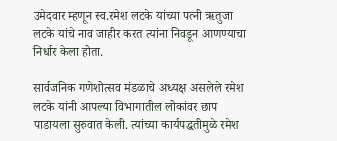उमेदवार म्हणून स्व.रमेश लटके यांच्या पत्नी ऋतुजा लटके यांचे नाव जाहीर करत त्यांना निवडून आणण्याचा निर्धार केला होता.

सार्वजनिक गणेशोत्सव मंडळाचे अध्यक्ष असलेले रमेश लटके यांनी आपल्या विभागातील लोकांवर छाप पाडायला सुरुवात केली. त्यांच्या कार्यपद्धतीमुळे रमेश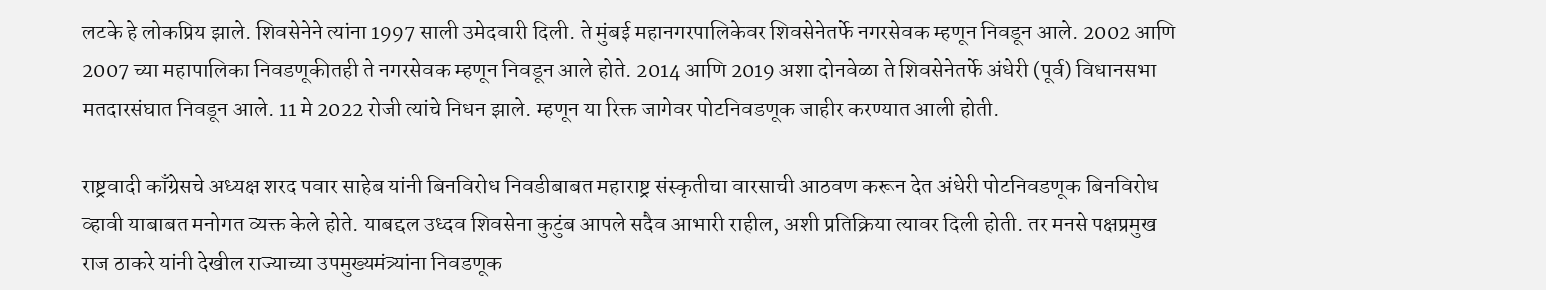लटके हे लोकप्रिय झाले. शिवसेनेने त्यांना 1997 साली उमेदवारी दिली. ते मुंबई महानगरपालिकेवर शिवसेनेतर्फे नगरसेवक म्हणून निवडून आले. 2002 आणि 2007 च्या महापालिका निवडणूकीतही ते नगरसेवक म्हणून निवडून आले होते. 2014 आणि 2019 अशा दोनवेळा ते शिवसेनेतर्फे अंधेरी (पूर्व) विधानसभा मतदारसंघात निवडून आले. 11 मे 2022 रोजी त्यांचे निधन झाले. म्हणून या रिक्त जागेवर पोटनिवडणूक जाहीर करण्यात आली होती.

राष्ट्रवादी काँग्रेसचे अध्यक्ष शरद पवार साहेब यांनी बिनविरोध निवडीबाबत महाराष्ट्र संस्कृतीचा वारसाची आठवण करून देत अंधेरी पोटनिवडणूक बिनविरोध व्हावी याबाबत मनोगत व्यक्त केले होते. याबद्दल उध्दव शिवसेना कुटुंब आपले सदैव आभारी राहील, अशी प्रतिक्रिया त्यावर दिली होती. तर मनसे पक्षप्रमुख राज ठाकरे यांनी देखील राज्याच्या उपमुख्यमंत्र्यांना निवडणूक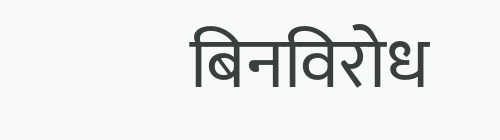बिनविरोध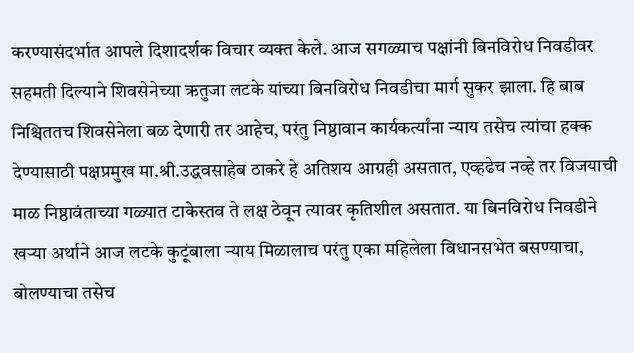करण्यासंदर्भात आपले दिशादर्शक विचार व्यक्त केले. आज सगळ्याच पक्षांनी बिनविरोध निवडीवर सहमती दिल्याने शिवसेनेच्या ऋतुजा लटके यांच्या बिनविरोध निवडीचा मार्ग सुकर झाला. हि बाब निश्चिततच शिवसेनेला बळ देणारी तर आहेच, परंतु निष्ठावान कार्यकर्त्यांना न्याय तसेच त्यांचा हक्क देण्यासाठी पक्षप्रमुख मा.श्री.उद्धवसाहेब ठाकरे हे अतिशय आग्रही असतात, एव्हढेच नव्हे तर विजयाची माळ निष्ठावंताच्या गळ्यात टाकेस्तव ते लक्ष ठेवून त्यावर कृतिशील असतात. या बिनविरोध निवडीने खर्‍या अर्थाने आज लटके कुटूंबाला न्याय मिळालाच परंतु एका महिलेला विधानसभेत बसण्याचा, बोलण्याचा तसेच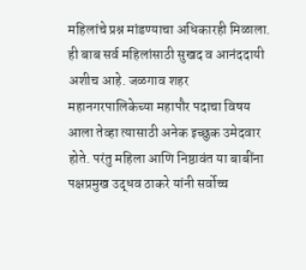महिलांचे प्रश्न मांडण्याचा अधिकारही मिळाला. ही बाब सर्व महिलांसाठी सुखद व आनंददायी अशीच आहे. जळगाव शहर महानगरपालिकेच्या महापौर पदाचा विषय आला तेव्हा त्यासाठी अनेक इच्छुक उमेदवार होते. परंतु महिला आणि निष्ठावंत या बाबींना पक्षप्रमुख उद्धव ठाकरे यांनी सर्वोच्च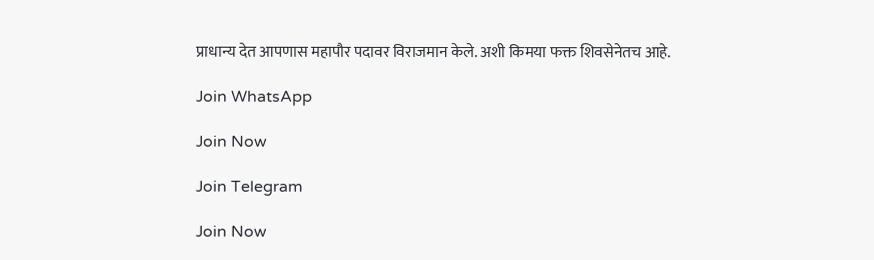प्राधान्य देत आपणास महापौर पदावर विराजमान केले. अशी किमया फक्त शिवसेनेतच आहे.

Join WhatsApp

Join Now

Join Telegram

Join Now